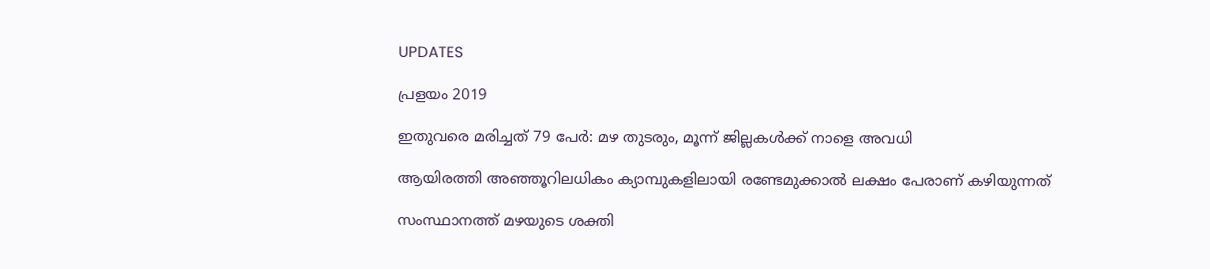UPDATES

പ്രളയം 2019

ഇതുവരെ മരിച്ചത് 79 പേര്‍: മഴ തുടരും, മൂന്ന് ജില്ലകള്‍ക്ക് നാളെ അവധി

ആയിരത്തി അഞ്ഞൂറിലധികം ക്യാമ്പുകളിലായി രണ്ടേമുക്കാല്‍ ലക്ഷം പേരാണ് കഴിയുന്നത്

സംസ്ഥാനത്ത് മഴയുടെ ശക്തി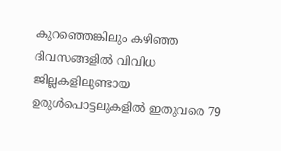കുറഞ്ഞെങ്കിലും കഴിഞ്ഞ ദിവസങ്ങളില്‍ വിവിധ ജില്ലകളിലുണ്ടായ ഉരുള്‍പൊട്ടലുകളില്‍ ഇതുവരെ 79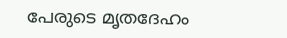പേരുടെ മൃതദേഹം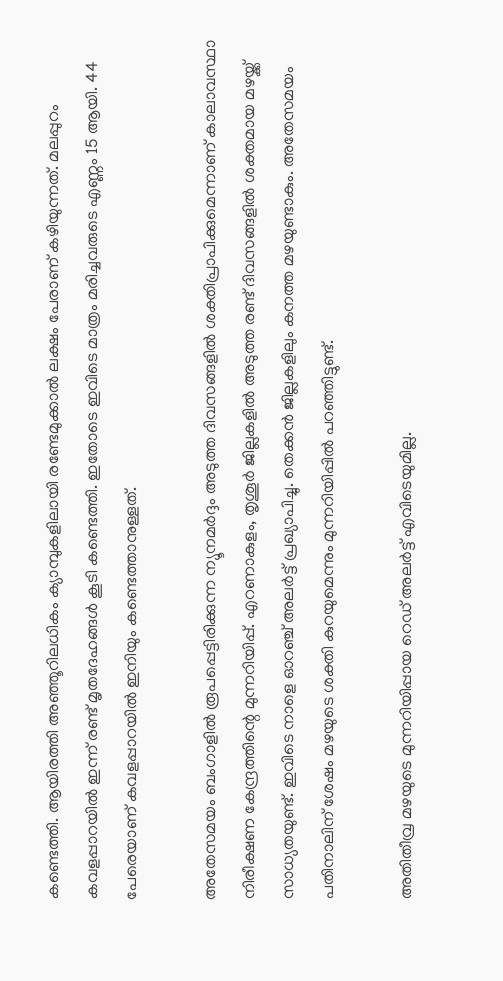കണ്ടെത്തി. ആയിരത്തി അഞ്ഞൂറിലധികം ക്യാമ്പുകളിലായി രണ്ടേമുക്കാല്‍ ലക്ഷം പേരാണ് കഴിയുന്നത്. മലപ്പുറം കവളപ്പാറയില്‍ ഇന്ന് രണ്ട് മൃതദേഹങ്ങള്‍ കൂടി കണ്ടെത്തി. ഇതോടെ ഇവിടെ മാത്രം മരിച്ചവരുടെ എണ്ണം 15 ആയി. 44 പേരെയാണ് കവളപ്പാറയില്‍ ഇനിയും കണ്ടെത്താനുള്ളത്.

അതേസമയം ബംഗാളില്‍ രൂപപ്പെട്ടിരിക്കുന്ന ന്യൂനമര്‍ദ്ദം അടുത്ത ദിവസങ്ങളില്‍ ശക്തിപ്രാപിക്കുമെന്നാണ് കാലാവസ്ഥാ നിരീക്ഷണ കേന്ദ്രത്തിന്റെ മുന്നറിയിപ്പ്. എറണാകുളം, തൃശൂര്‍ ജില്ലകളില്‍ അടുത്ത രണ്ട് ദിവസങ്ങളില്‍ ശക്തമായ മഴയ്ക്ക് സാധ്യതയുണ്ട്. ഇവിടെ നാളെ ഓറഞ്ച് അലര്‍ട്ട് പ്രഖ്യാപിച്ചു. തെക്കന്‍ ജില്ലകളിലും കനത്ത മഴയുണ്ടാകും. അതേസമയം പതിനാലിന് ശേഷം മഴയുടെ ശക്തി കുറയുമെന്നും മുന്നറിയിപ്പില്‍ പറഞ്ഞിട്ടുണ്ട്.

അതിതീവ്ര മഴയുടെ മുന്നറിയിപ്പായ റെഡ് അലര്‍ട്ട് എവിടെയുമില്ല.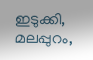ഇടുക്കി, മലപ്പുറം,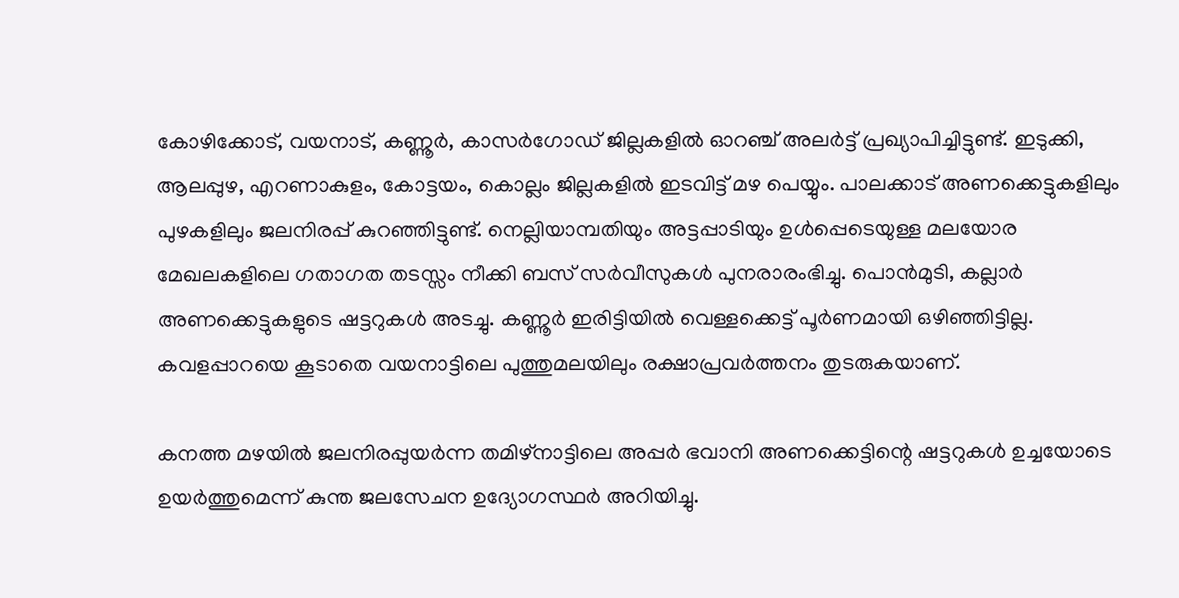കോഴിക്കോട്, വയനാട്, കണ്ണൂര്‍, കാസര്‍ഗോഡ് ജില്ലകളില്‍ ഓറഞ്ച് അലര്‍ട്ട് പ്രഖ്യാപിച്ചിട്ടുണ്ട്. ഇടുക്കി, ആലപ്പുഴ, എറണാകുളം, കോട്ടയം, കൊല്ലം ജില്ലകളില്‍ ഇടവിട്ട് മഴ പെയ്യും. പാലക്കാട് അണക്കെട്ടുകളിലും പുഴകളിലും ജലനിരപ്പ് കുറഞ്ഞിട്ടുണ്ട്. നെല്ലിയാമ്പതിയും അട്ടപ്പാടിയും ഉള്‍പ്പെടെയുള്ള മലയോര മേഖലകളിലെ ഗതാഗത തടസ്സം നീക്കി ബസ് സര്‍വീസുകള്‍ പുനരാരംഭിച്ചു. പൊന്‍മുടി, കല്ലാര്‍ അണക്കെട്ടുകളുടെ ഷട്ടറുകള്‍ അടച്ചു. കണ്ണൂര്‍ ഇരിട്ടിയില്‍ വെള്ളക്കെട്ട് പൂര്‍ണമായി ഒഴിഞ്ഞിട്ടില്ല. കവളപ്പാറയെ കൂടാതെ വയനാട്ടിലെ പുത്തുമലയിലും രക്ഷാപ്രവര്‍ത്തനം തുടരുകയാണ്.

കനത്ത മഴയില്‍ ജലനിരപ്പുയര്‍ന്ന തമിഴ്‌നാട്ടിലെ അപ്പര്‍ ഭവാനി അണക്കെട്ടിന്റെ ഷട്ടറുകള്‍ ഉച്ചയോടെ ഉയര്‍ത്തുമെന്ന് കുന്ത ജലസേചന ഉദ്യോഗസ്ഥര്‍ അറിയിച്ചു.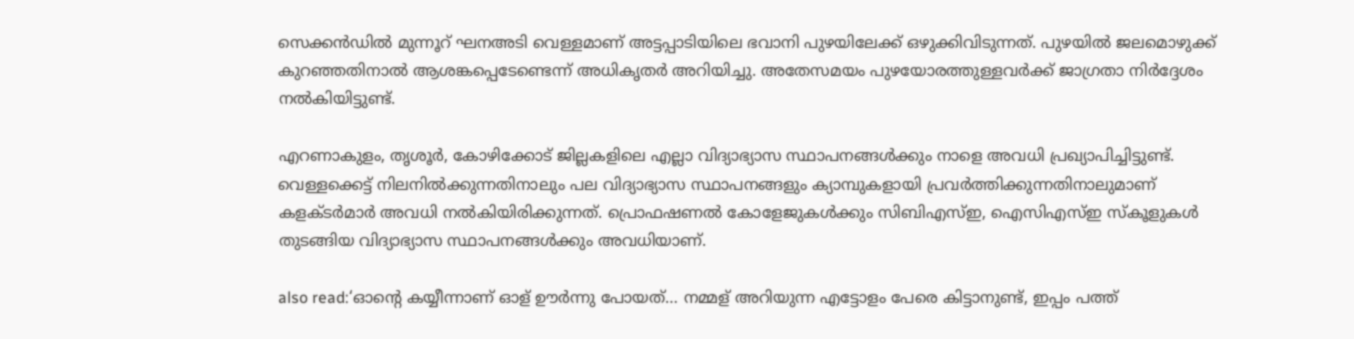സെക്കന്‍ഡില്‍ മുന്നൂറ് ഘനഅടി വെള്ളമാണ് അട്ടപ്പാടിയിലെ ഭവാനി പുഴയിലേക്ക് ഒഴുക്കിവിടുന്നത്. പുഴയില്‍ ജലമൊഴുക്ക് കുറഞ്ഞതിനാല്‍ ആശങ്കപ്പെടേണ്ടെന്ന് അധികൃതര്‍ അറിയിച്ചു. അതേസമയം പുഴയോരത്തുള്ളവര്‍ക്ക് ജാഗ്രതാ നിര്‍ദ്ദേശം നല്‍കിയിട്ടുണ്ട്.

എറണാകുളം, തൃശൂര്‍, കോഴിക്കോട് ജില്ലകളിലെ എല്ലാ വിദ്യാഭ്യാസ സ്ഥാപനങ്ങള്‍ക്കും നാളെ അവധി പ്രഖ്യാപിച്ചിട്ടുണ്ട്. വെള്ളക്കെട്ട് നിലനില്‍ക്കുന്നതിനാലും പല വിദ്യാഭ്യാസ സ്ഥാപനങ്ങളും ക്യാമ്പുകളായി പ്രവര്‍ത്തിക്കുന്നതിനാലുമാണ് കളക്ടര്‍മാര്‍ അവധി നല്‍കിയിരിക്കുന്നത്. പ്രൊഫഷണല്‍ കോളേജുകള്‍ക്കും സിബിഎസ്ഇ, ഐസിഎസ്ഇ സ്‌കൂളുകള്‍ തുടങ്ങിയ വിദ്യാഭ്യാസ സ്ഥാപനങ്ങള്‍ക്കും അവധിയാണ്.

also read:‘ഓന്റെ കയ്യീന്നാണ് ഓള് ഊര്‍ന്നു പോയത്… നമ്മള് അറിയുന്ന എട്ടോളം പേരെ കിട്ടാനുണ്ട്, ഇപ്പം പത്ത്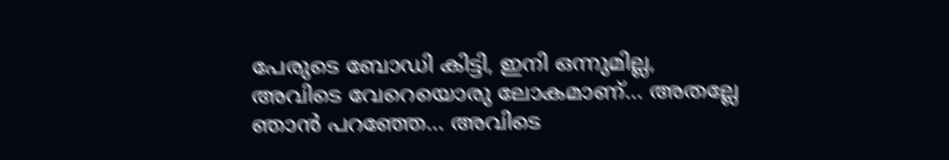പേരുടെ ബോഡി കിട്ടി, ഇനി ഒന്നുമില്ല, അവിടെ വേറെയൊരു ലോകമാണ്… അതല്ലേ ഞാന്‍ പറഞ്ഞേ… അവിടെ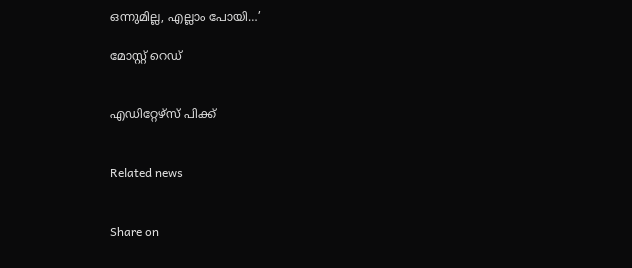ഒന്നുമില്ല, എല്ലാം പോയി…’

മോസ്റ്റ് റെഡ്


എഡിറ്റേഴ്സ് പിക്ക്


Related news


Share on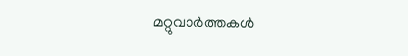മറ്റുവാര്‍ത്തകള്‍